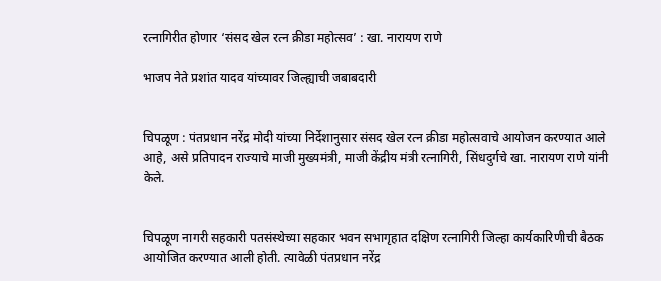रत्नागिरीत होणार ‘संसद खेल रत्न क्रीडा महोत्सव’ : खा. नारायण राणे

भाजप नेते प्रशांत यादव यांच्यावर जिल्ह्याची जबाबदारी


चिपळूण : पंतप्रधान नरेंद्र मोदी यांच्या निर्देशानुसार संसद खेल रत्न क्रीडा महोत्सवाचे आयोजन करण्यात आले आहे, असे प्रतिपादन राज्याचे माजी मुख्यमंत्री, माजी केंद्रीय मंत्री रत्नागिरी, सिंधदुर्गचे खा. नारायण राणे यांनी केले.


चिपळूण नागरी सहकारी पतसंस्थेच्या सहकार भवन सभागृहात दक्षिण रत्नागिरी जिल्हा कार्यकारिणीची बैठक आयोजित करण्यात आली होती. त्यावेळी पंतप्रधान नरेंद्र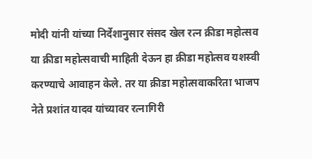मोदी यांनी यांच्या निर्देशानुसार संसद खेल रत्न क्रीडा महोत्सव या क्रीडा महोत्सवाची माहिती देऊन हा क्रीडा महोत्सव यशस्वी करण्याचे आवाहन केले. तर या क्रीडा महोत्सवाकरिता भाजप नेते प्रशांत यादव यांच्यावर रत्नागिरी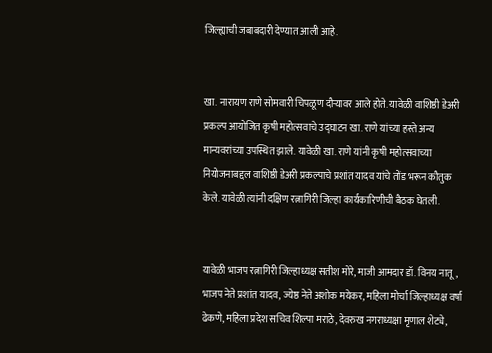जिल्ह्याची जबाबदारी देण्यात आली आहे.


खा. नारायण राणे सोमवारी चिपळूण दौऱ्यावर आले होते. यावेळी वाशिष्ठी डेअरी प्रकल्प आयोजित कृषी महोत्सवाचे उद्घाटन खा. राणे यांच्या हस्ते अन्य मान्यवरांच्या उपस्थित झाले. यावेळी खा. राणे यांनी कृषी महोत्सवाच्या नियोजनाबद्दल वाशिष्ठी डेअरी प्रकल्पाचे प्रशांत यादव यांचे तोंड भरून कौतुक केले. यावेळी त्यांनी दक्षिण रत्नागिरी जिल्हा कार्यकारिणीची बैठक घेतली.


यावेळी भाजप रत्नागिरी जिल्हाध्यक्ष सतीश मोरे, माजी आमदार डॉ. विनय नातू, भाजप नेते प्रशांत यादव, ज्येष्ठ नेते अशोक मयेकर, महिला मोर्चा जिल्हाध्यक्ष वर्षा ढेकणे, महिला प्रदेश सचिव शिल्पा मराठे, देवरुख नगराध्यक्षा मृणाल शेट्ये,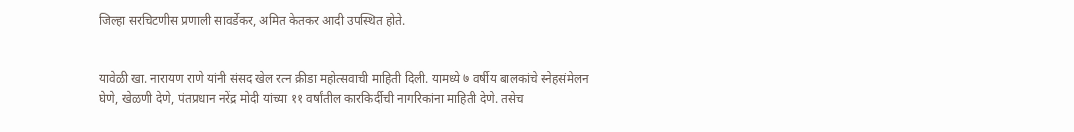जिल्हा सरचिटणीस प्रणाली सावर्डेकर, अमित केतकर आदी उपस्थित होते.


यावेळी खा. नारायण राणे यांनी संसद खेल रत्न क्रीडा महोत्सवाची माहिती दिली. यामध्ये ७ वर्षीय बालकांचे स्नेहसंमेलन घेणे, खेळणी देणे, पंतप्रधान नरेंद्र मोदी यांच्या ११ वर्षांतील कारकिर्दीची नागरिकांना माहिती देणे. तसेच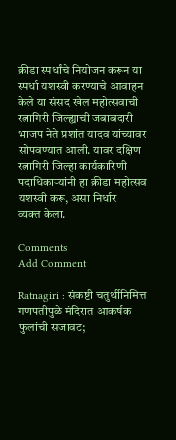क्रीडा स्पर्धांचे नियोजन करून या स्पर्धा यशस्वी करण्याचे आवाहन केले या संसद खेल महोत्सवाची रत्नागिरी जिल्ह्याची जबाबदारी भाजप नेते प्रशांत यादव यांच्यावर सोपवण्यात आली. यावर दक्षिण रत्नागिरी जिल्हा कार्यकारिणी पदाधिकाऱ्यांनी हा क्रीडा महोत्सव यशस्वी करू, असा निर्धार
व्यक्त केला.

Comments
Add Comment

Ratnagiri : संकष्टी चतुर्थीनिमित्त गणपतीपुळे मंदिरात आकर्षक फुलांची सजावट;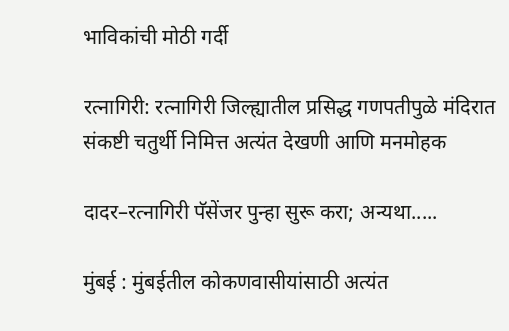भाविकांची मोठी गर्दी

रत्नागिरी: रत्नागिरी जिल्ह्यातील प्रसिद्ध गणपतीपुळे मंदिरात संकष्टी चतुर्थी निमित्त अत्यंत देखणी आणि मनमोहक

दादर–रत्नागिरी पॅसेंजर पुन्हा सुरू करा; अन्यथा.....

मुंबई : मुंबईतील कोकणवासीयांसाठी अत्यंत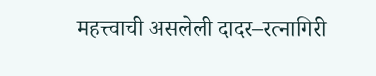महत्त्वाची असलेली दादर–रत्नागिरी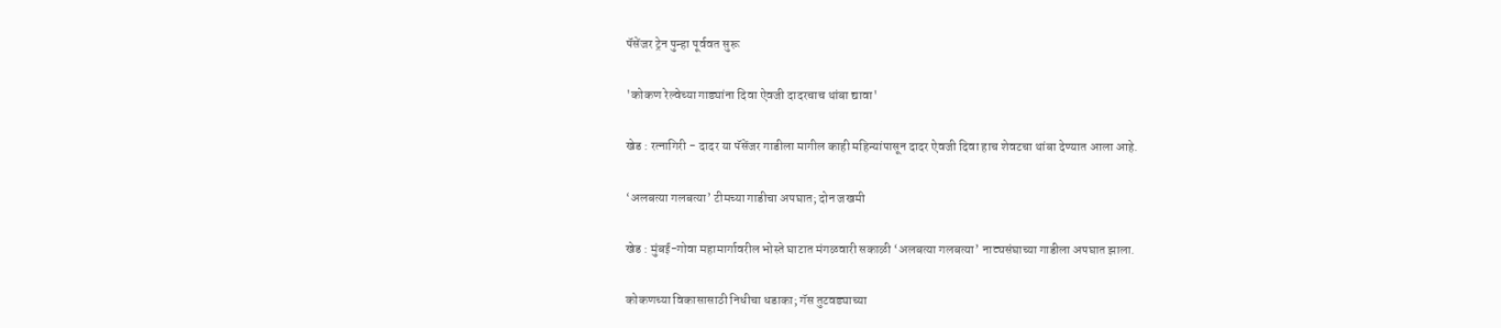पॅसेंजर ट्रेन पुन्हा पूर्ववत सुरू

'कोकण रेल्वेच्या गाड्यांना दिवा ऐवजी दादरचाच थांबा द्यावा'

खेड : रत्नागिरी - दादर या पॅसेंजर गाडीला मागील काही महिन्यांपासून दादर ऐवजी दिवा हाच शेवटचा थांबा देण्यात आला आहे.

‘अलबत्या गलबत्या’ टीमच्या गाडीचा अपघात; दोन जखमी

खेड : मुंबई-गोवा महामार्गावरील भोस्ते घाटात मंगळवारी सकाळी ‘अलबत्या गलबत्या’ नाट्यसंघाच्या गाडीला अपघात झाला.

कोकणच्या विकासासाठी निधीचा धडाका; गॅस तुटवड्याच्या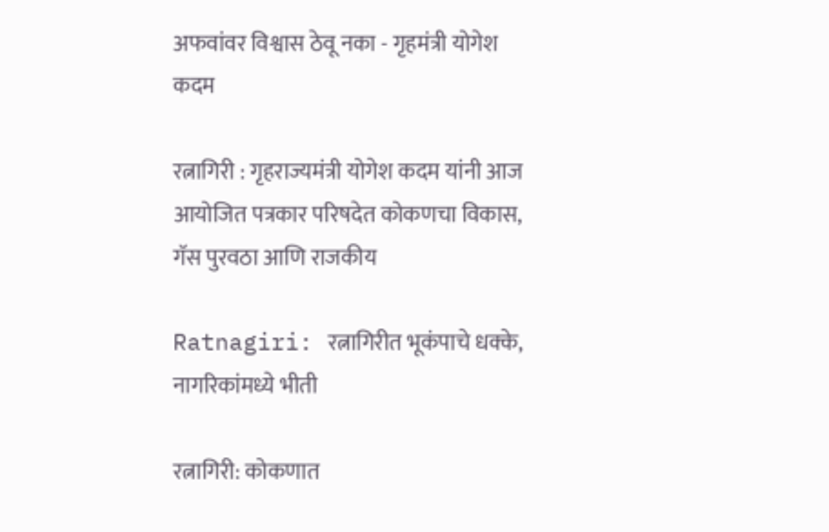अफवांवर विश्वास ठेवू नका - गृहमंत्री योगेश कदम

रत्नागिरी : गृहराज्यमंत्री योगेश कदम यांनी आज आयोजित पत्रकार परिषदेत कोकणचा विकास, गॅस पुरवठा आणि राजकीय

Ratnagiri: रत्नागिरीत भूकंपाचे धक्के, नागरिकांमध्ये भीती

रत्नागिरी: कोकणात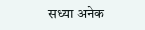सध्या अनेक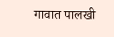गावात पालखी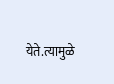येते.त्यामुळे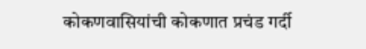कोकणवासियांची कोकणात प्रचंड गर्दी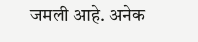जमली आहे. अनेक